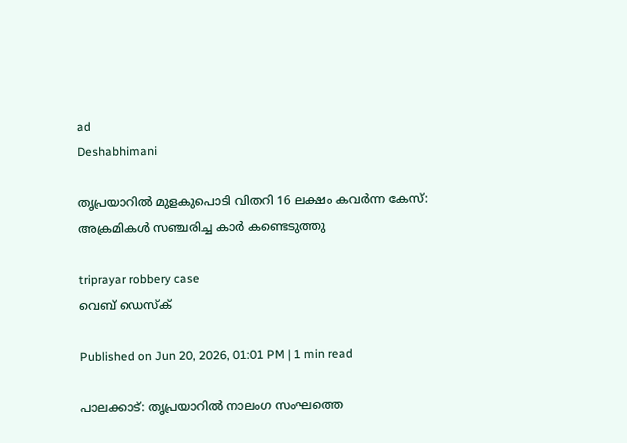ad
Deshabhimani

തൃപ്രയാറിൽ മുളകുപൊടി വിതറി 16 ലക്ഷം കവർന്ന കേസ്: അക്രമികൾ സഞ്ചരിച്ച കാർ കണ്ടെടുത്തു

triprayar robbery case
വെബ് ഡെസ്ക്

Published on Jun 20, 2026, 01:01 PM | 1 min read

പാലക്കാട്: തൃപ്രയാറിൽ നാലംഗ സംഘത്തെ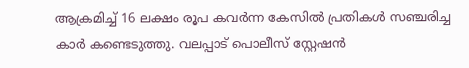ആക്രമിച്ച് 16 ലക്ഷം രൂപ കവർന്ന കേസിൽ പ്രതികൾ സഞ്ചരിച്ച കാർ കണ്ടെടുത്തു. വലപ്പാട് പൊലീസ് സ്റ്റേഷൻ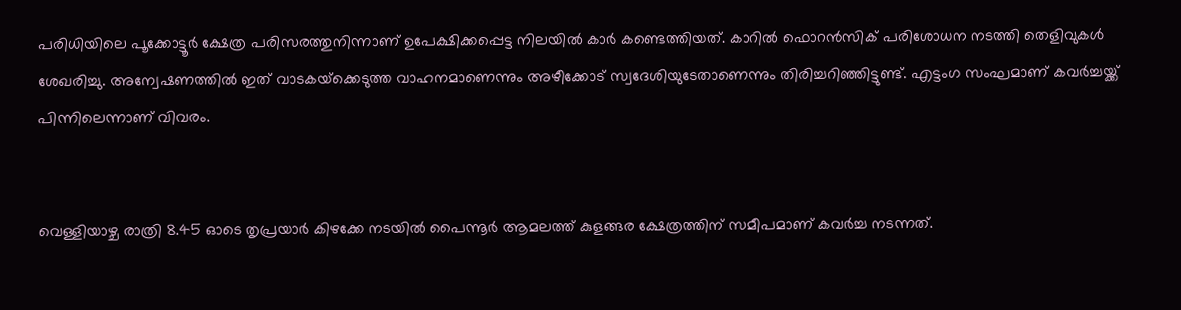പരിധിയിലെ പൂക്കോട്ടൂർ ക്ഷേത്ര പരിസരത്തുനിന്നാണ് ഉപേക്ഷിക്കപ്പെട്ട നിലയിൽ കാർ കണ്ടെത്തിയത്. കാറിൽ ഫൊറൻസിക് പരിശോധന നടത്തി തെളിവുകൾ ശേഖരിച്ചു. അന്വേഷണത്തിൽ ഇത് വാടകയ്‌ക്കെടുത്ത വാഹനമാണെന്നും അഴീക്കോട് സ്വദേശിയുടേതാണെന്നും തിരിച്ചറിഞ്ഞിട്ടുണ്ട്. എട്ടംഗ സംഘമാണ് കവർച്ചയ്ക്ക് പിന്നിലെന്നാണ് വിവരം.


വെള്ളിയാഴ്ച രാത്രി 8.45 ഓടെ തൃപ്രയാർ കിഴക്കേ നടയിൽ പൈന്നൂർ ആമലത്ത് കുളങ്ങര ക്ഷേത്രത്തിന്‌ സമീപമാണ് കവർച്ച നടന്നത്.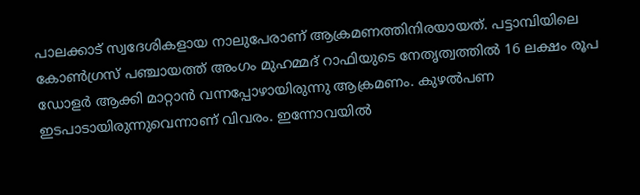പാലക്കാട് സ്വദേശികളായ നാലുപേരാണ് ആക്രമണത്തിനിരയായത്. പട്ടാമ്പിയിലെ കോൺഗ്രസ് പഞ്ചായത്ത് അംഗം മുഹമ്മദ് റാഫിയുടെ നേതൃത്വത്തിൽ 16 ലക്ഷം രൂപ ഡോളർ ആക്കി മാറ്റാൻ വന്നപ്പോഴായിരുന്നു ആക്രമണം. കുഴൽപണ ഇടപാടായിരുന്നുവെന്നാണ് വിവരം. ഇന്നോവയിൽ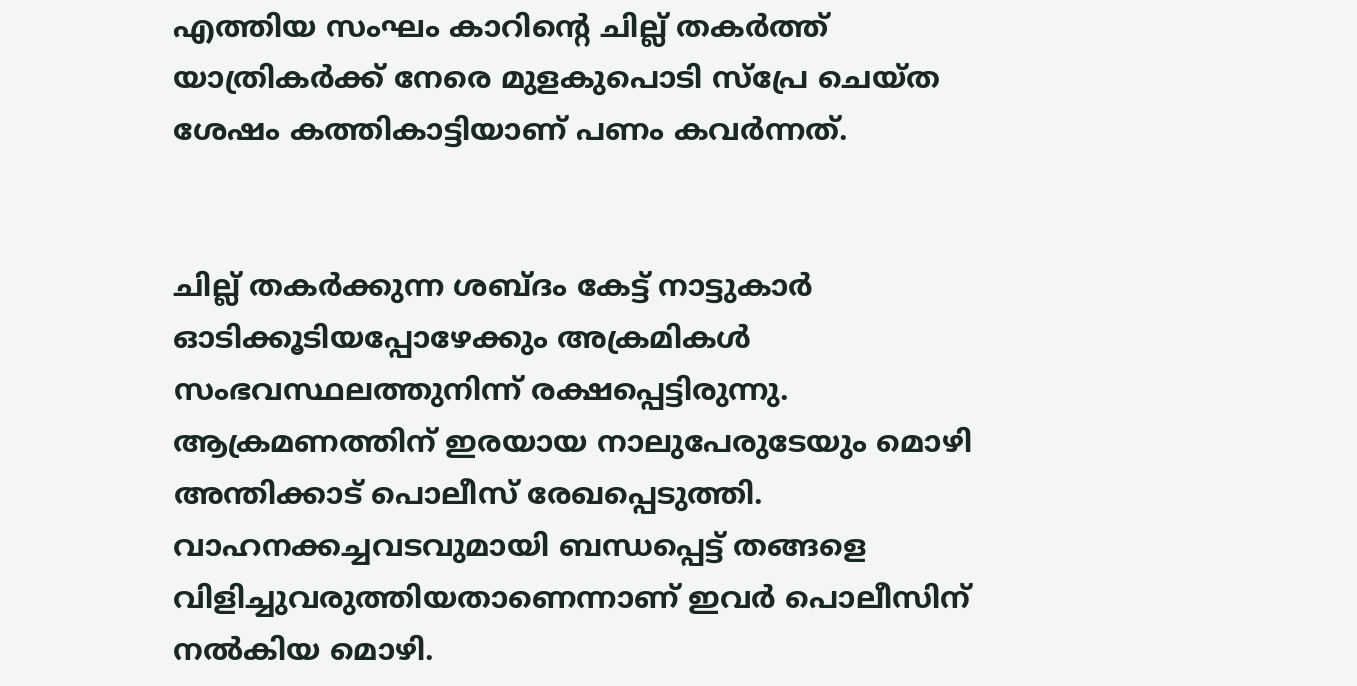എത്തിയ സംഘം കാറിന്റെ ചില്ല് തകർത്ത്‌ യാത്രികർക്ക്‌ നേരെ മുളകുപൊടി സ്‌പ്രേ ചെയ്‌ത ശേഷം കത്തികാട്ടിയാണ്‌ പണം കവർന്നത്‌.


ചില്ല് തകർക്കുന്ന ശബ്ദം കേട്ട് നാട്ടുകാർ ഓടിക്കൂടിയപ്പോഴേക്കും അക്രമികൾ സംഭവസ്ഥലത്തുനിന്ന് രക്ഷപ്പെട്ടിരുന്നു. ആക്രമണത്തിന് ഇരയായ നാലുപേരുടേയും മൊഴി അന്തിക്കാട് പൊലീസ് രേഖപ്പെടുത്തി. വാഹനക്കച്ചവടവുമായി ബന്ധപ്പെട്ട് തങ്ങളെ വിളിച്ചുവരുത്തിയതാണെന്നാണ് ഇവർ പൊലീസിന് നൽകിയ മൊഴി.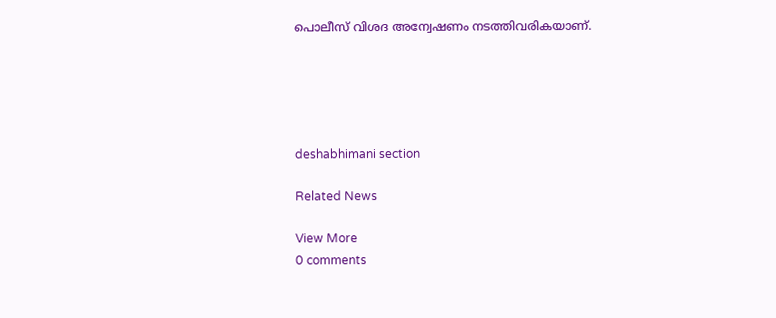പൊലീസ് വിശദ അന്വേഷണം നടത്തിവരികയാണ്.





deshabhimani section

Related News

View More
0 comments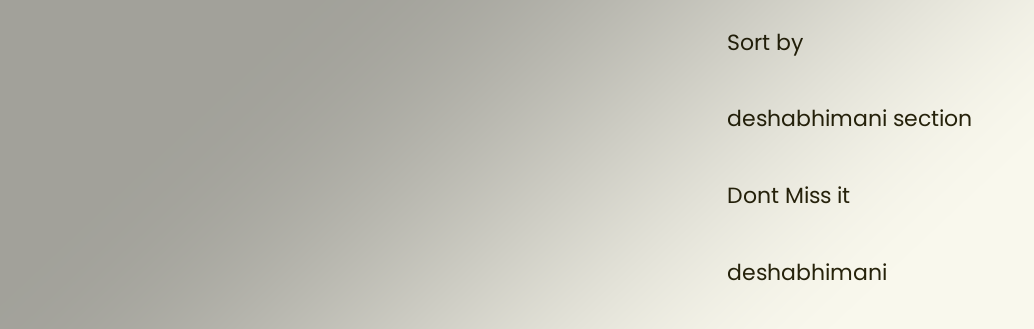Sort by

deshabhimani section

Dont Miss it

deshabhimani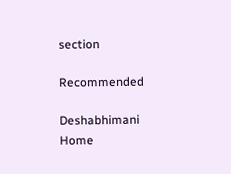section

Recommended

Deshabhimani
Home